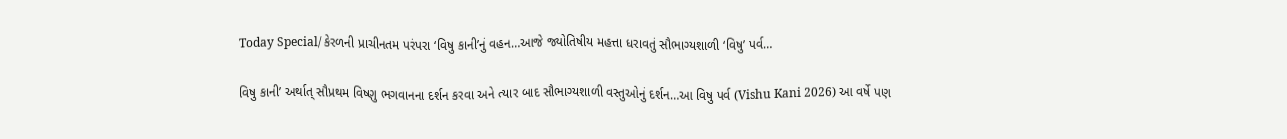Today Special/ કેરળની પ્રાચીનતમ પરંપરા ‘વિષુ કાની’નું વહન…આજે જ્યોતિષીય મહત્તા ધરાવતું સૌભાગ્યશાળી ‘વિષુ’ પર્વ…

વિષુ કાની’ અર્થાત્ સૌપ્રથમ વિષ્ણુ ભગવાનના દર્શન કરવા અને ત્યાર બાદ સૌભાગ્યશાળી વસ્તુઓનું દર્શન…આ વિષુ પર્વ (Vishu Kani 2026) આ વર્ષે પણ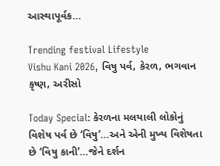આસ્થાપૂર્વક…

Trending festival Lifestyle
Vishu Kani 2026, વિષુ પર્વ, કેરળ, ભગવાન કૃષ્ણ, અરીસો

Today Special: કેરળના મલયાલી લોકોનું વિશેષ પર્વ છે ‘વિષુ’…અને એની મુખ્ય વિશેષતા છે ‘વિષુ કાની’…જેને દર્શન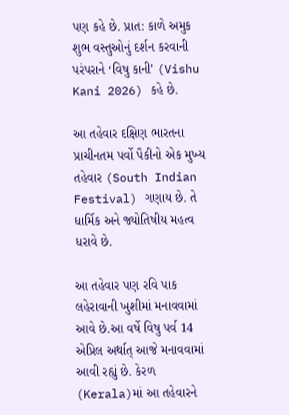પણ કહે છે. પ્રાત: કાળે અમુક શુભ વસ્તુઓનું દર્શન કરવાની પરંપરાને ‘વિષુ કાની’ (Vishu Kani 2026) કહે છે.

આ તહેવાર દક્ષિણ ભારતના પ્રાચીનતમ પર્વો પૈકીનો એક મુખ્ય તહેવાર (South Indian Festival) ગણાય છે. તે ધાર્મિક અને જ્યોતિષીય મહત્વ ધરાવે છે.

આ તહેવાર પણ રવિ પાક લહેરાવાની ખુશીમાં મનાવવામાં આવે છે.આ વર્ષે વિષુ પર્વ 14 એપ્રિલ અર્થાત્ આજે મનાવવામાં આવી રહ્યું છે. કેરળ (Kerala)માં આ તહેવારને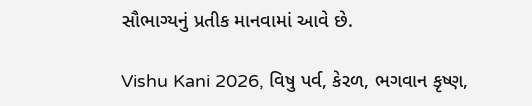સૌભાગ્યનું પ્રતીક માનવામાં આવે છે.

Vishu Kani 2026, વિષુ પર્વ, કેરળ, ભગવાન કૃષ્ણ,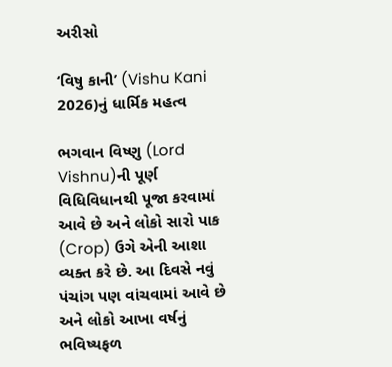અરીસો

‘વિષુ કાની’ (Vishu Kani 2026)નું ધાર્મિક મહત્વ

ભગવાન વિષ્ણુ (Lord Vishnu)ની પૂર્ણ વિધિવિધાનથી પૂજા કરવામાં આવે છે અને લોકો સારો પાક (Crop) ઉગે એની આશા વ્યક્ત કરે છે. આ દિવસે નવું પંચાંગ પણ વાંચવામાં આવે છે અને લોકો આખા વર્ષનું ભવિષ્યફળ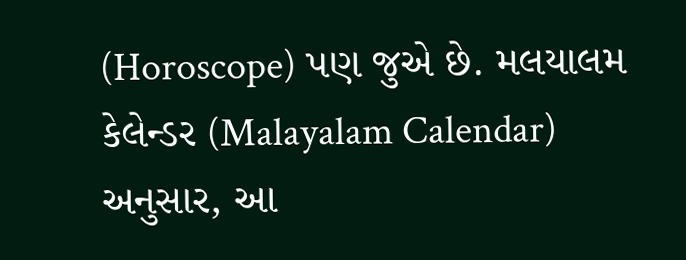(Horoscope) પણ જુએ છે. મલયાલમ કેલેન્ડર (Malayalam Calendar) અનુસાર, આ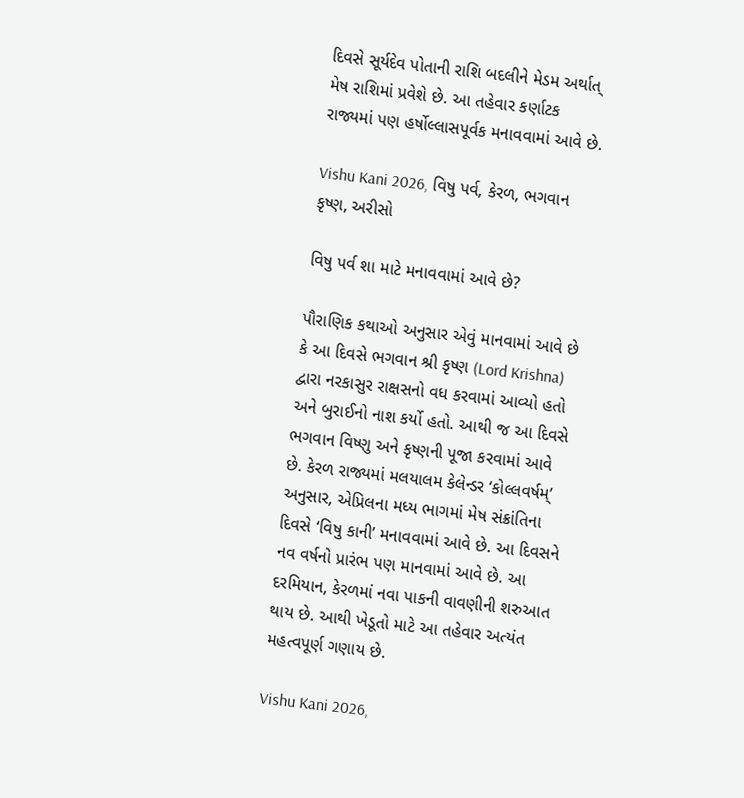દિવસે સૂર્યદેવ પોતાની રાશિ બદલીને મેડમ અર્થાત્ મેષ રાશિમાં પ્રવેશે છે. આ તહેવાર કર્ણાટક રાજ્યમાં પણ હર્ષોલ્લાસપૂર્વક મનાવવામાં આવે છે.

Vishu Kani 2026, વિષુ પર્વ, કેરળ, ભગવાન કૃષ્ણ, અરીસો

વિષુ પર્વ શા માટે મનાવવામાં આવે છે?

પૌરાણિક કથાઓ અનુસાર એવું માનવામાં આવે છે કે આ દિવસે ભગવાન શ્રી કૃષ્ણ (Lord Krishna) દ્વારા નરકાસુર રાક્ષસનો વધ કરવામાં આવ્યો હતો અને બુરાઈનો નાશ કર્યો હતો. આથી જ આ દિવસે ભગવાન વિષ્ણુ અને કૃષ્ણની પૂજા કરવામાં આવે છે. કેરળ રાજ્યમાં મલયાલમ કેલેન્ડર ‘કોલ્લવર્ષમ્’ અનુસાર, એપ્રિલના મધ્ય ભાગમાં મેષ સંક્રાંતિના દિવસે ‘વિષુ કાની’ મનાવવામાં આવે છે. આ દિવસને નવ વર્ષનો પ્રારંભ પણ માનવામાં આવે છે. આ દરમિયાન, કેરળમાં નવા પાકની વાવણીની શરુઆત થાય છે. આથી ખેડૂતો માટે આ તહેવાર અત્યંત મહત્વપૂર્ણ ગણાય છે.

Vishu Kani 2026,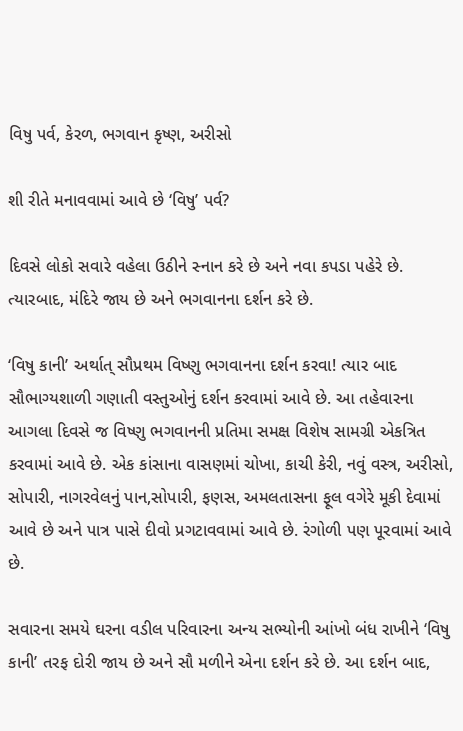વિષુ પર્વ, કેરળ, ભગવાન કૃષ્ણ, અરીસો

શી રીતે મનાવવામાં આવે છે ‘વિષુ’ પર્વ?

દિવસે લોકો સવારે વહેલા ઉઠીને સ્નાન કરે છે અને નવા કપડા પહેરે છે. ત્યારબાદ, મંદિરે જાય છે અને ભગવાનના દર્શન કરે છે.

‘વિષુ કાની’ અર્થાત્ સૌપ્રથમ વિષ્ણુ ભગવાનના દર્શન કરવા! ત્યાર બાદ સૌભાગ્યશાળી ગણાતી વસ્તુઓનું દર્શન કરવામાં આવે છે. આ તહેવારના આગલા દિવસે જ વિષ્ણુ ભગવાનની પ્રતિમા સમક્ષ વિશેષ સામગ્રી એકત્રિત કરવામાં આવે છે. એક કાંસાના વાસણમાં ચોખા, કાચી કેરી, નવું વસ્ત્ર, અરીસો, સોપારી, નાગરવેલનું પાન,સોપારી, ફણસ, અમલતાસના ફૂલ વગેરે મૂકી દેવામાં આવે છે અને પાત્ર પાસે દીવો પ્રગટાવવામાં આવે છે. રંગોળી પણ પૂરવામાં આવે છે.

સવારના સમયે ઘરના વડીલ પરિવારના અન્ય સભ્યોની આંખો બંધ રાખીને ‘વિષુ કાની’ તરફ દોરી જાય છે અને સૌ મળીને એના દર્શન કરે છે. આ દર્શન બાદ,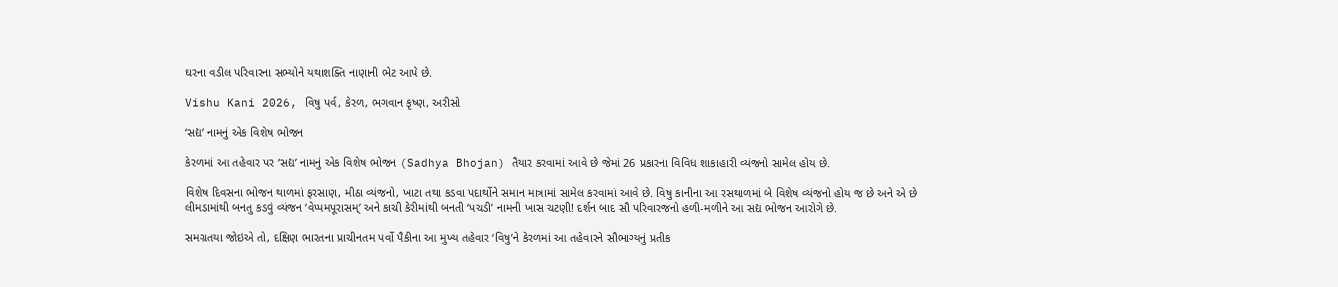ઘરના વડીલ પરિવારના સભ્યોને યથાશક્તિ નાણાની ભેટ આપે છે.

Vishu Kani 2026, વિષુ પર્વ, કેરળ, ભગવાન કૃષ્ણ, અરીસો

‘સદ્ય’ નામનું એક વિશેષ ભોજન

કેરળમાં આ તહેવાર પર ‘સદ્ય’ નામનું એક વિશેષ ભોજન (Sadhya Bhojan) તૈયાર કરવામાં આવે છે જેમાં 26 પ્રકારના વિવિધ શાકાહારી વ્યંજનો સામેલ હોય છે.

વિશેષ દિવસના ભોજન થાળમાં ફરસાણ, મીઠા વ્યંજનો, ખાટા તથા કડવા પદાર્થોને સમાન માત્રામાં સામેલ કરવામાં આવે છે. વિષુ કાનીના આ રસથાળમાં બે વિશેષ વ્યંજનો હોય જ છે અને એ છે લીમડામાંથી બનતુ કડવું વ્યંજન ‘વેપ્પમપૂરાસમ્’ અને કાચી કેરીમાંથી બનતી ‘પચડી’ નામની ખાસ ચટણી! દર્શન બાદ સૌ પરિવારજનો હળી-મળીને આ સદ્ય ભોજન આરોગે છે.

સમગ્રતયા જોઇએ તો, દક્ષિણ ભારતના પ્રાચીનતમ પર્વો પૈકીના આ મુખ્ય તહેવાર ‘વિષુ’ને કેરળમાં આ તહેવારને સૌભાગ્યનું પ્રતીક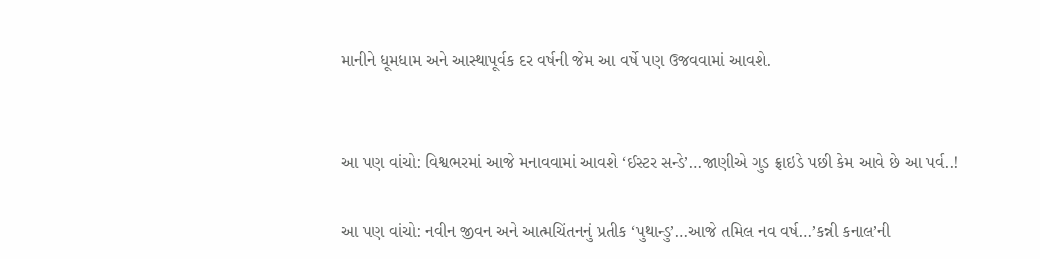માનીને ધૂમધામ અને આસ્થાપૂર્વક દર વર્ષની જેમ આ વર્ષે પણ ઉજવવામાં આવશે.


આ પણ વાંચો: વિશ્વભરમાં આજે મનાવવામાં આવશે ‘ઈસ્ટર સન્ડે’…જાણીએ ગુડ ફ્રાઇડે પછી કેમ આવે છે આ પર્વ..!

આ પણ વાંચો: નવીન જીવન અને આત્મચિંતનનું પ્રતીક ‘પુથાન્ડુ’…આજે તમિલ નવ વર્ષ…’કન્ની કનાલ’ની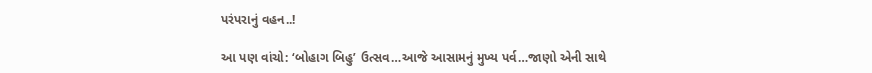પરંપરાનું વહન..!

આ પણ વાંચો: ‘બોહાગ બિહુ’ ઉત્સવ…આજે આસામનું મુખ્ય પર્વ…જાણો એની સાથે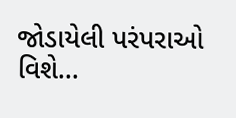જોડાયેલી પરંપરાઓ વિશે…